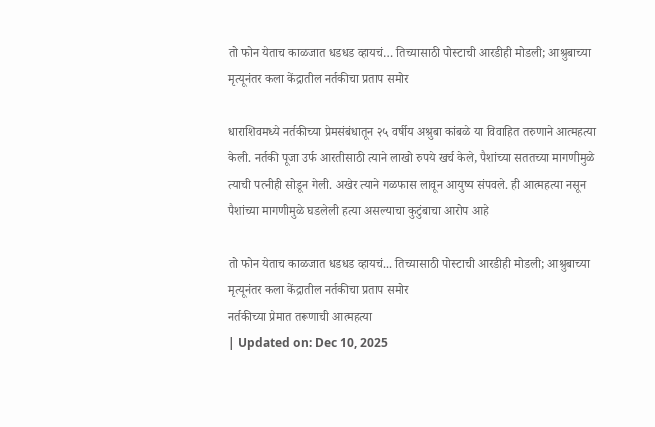तो फोन येताच काळजात धडधड व्हायचं… तिच्यासाठी पोस्टाची आरडीही मोडली; आश्रुबाच्या मृत्यूनंतर कला केंद्रातील नर्तकीचा प्रताप समोर

धाराशिवमध्ये नर्तकीच्या प्रेमसंबंधातून २५ वर्षीय अश्रुबा कांबळे या विवाहित तरुणाने आत्महत्या केली. नर्तकी पूजा उर्फ आरतीसाठी त्याने लाखो रुपये खर्च केले, पैशांच्या सततच्या मागणीमुळे त्याची पत्नीही सोडून गेली. अखेर त्याने गळफास लावून आयुष्य संपवले. ही आत्महत्या नसून पैशांच्या मागणीमुळे घडलेली हत्या असल्याचा कुटुंबाचा आरोप आहे

तो फोन येताच काळजात धडधड व्हायचं... तिच्यासाठी पोस्टाची आरडीही मोडली; आश्रुबाच्या मृत्यूनंतर कला केंद्रातील नर्तकीचा प्रताप समोर
नर्तकीच्या प्रेमात तरूणाची आत्महत्या
| Updated on: Dec 10, 2025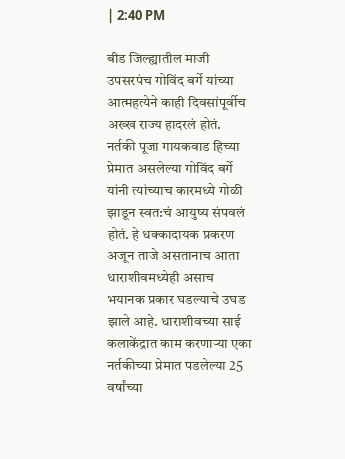| 2:40 PM

बीड जिल्ह्यातील माजी उपसरपंच गोविंद बर्गे यांच्या आत्महत्येने काही दिवसांपूर्वीच अख्ख राज्य हादरलं होतं. नर्तकी पूजा गायकवाड हिच्या प्रेमात असलेल्या गोविंद बर्गे यांनी त्यांच्याच कारमध्ये गोळी झाडून स्वत:चं आयुष्य संपवलं होतं. हे धक्कादायक प्रकरण अजून ताजे असतानाच आता धाराशीवमध्येही असाच भयानक प्रकार घडल्याचे उघड झाले आहे. धाराशीवच्या साई कलाकेंद्रात काम करणाऱ्या एका नर्तकीच्या प्रेमात पडलेल्या 25 वर्षांच्या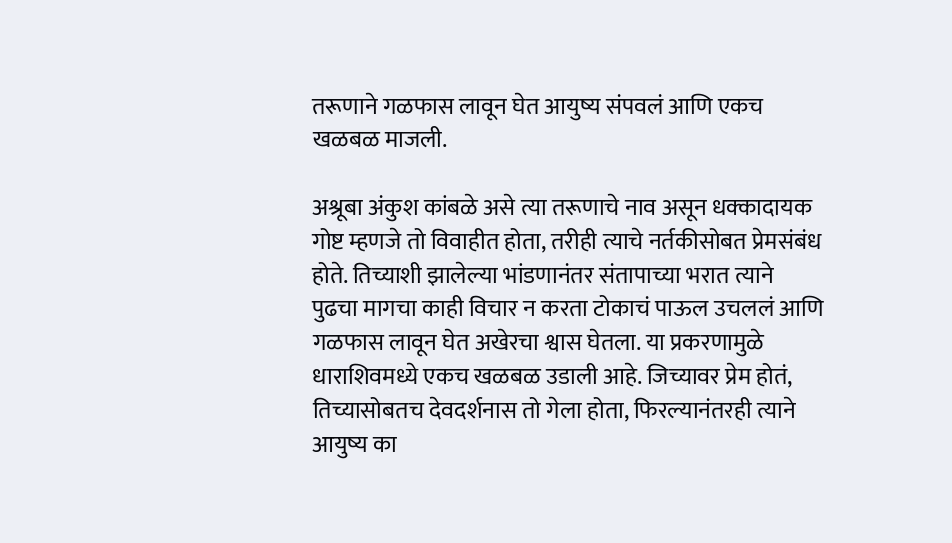तरूणाने गळफास लावून घेत आयुष्य संपवलं आणि एकच खळबळ माजली.

अश्रूबा अंकुश कांबळे असे त्या तरूणाचे नाव असून धक्कादायक गोष्ट म्हणजे तो विवाहीत होता, तरीही त्याचे नर्तकीसोबत प्रेमसंबंध होते. तिच्याशी झालेल्या भांडणानंतर संतापाच्या भरात त्याने पुढचा मागचा काही विचार न करता टोकाचं पाऊल उचललं आणि गळफास लावून घेत अखेरचा श्वास घेतला. या प्रकरणामुळे धाराशिवमध्ये एकच खळबळ उडाली आहे. जिच्यावर प्रेम होतं, तिच्यासोबतच देवदर्शनास तो गेला होता, फिरल्यानंतरही त्याने आयुष्य का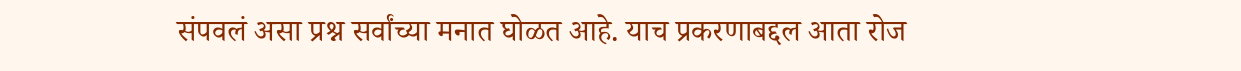संपवलं असा प्रश्न सर्वांच्या मनात घोळत आहे. याच प्रकरणाबद्दल आता रोज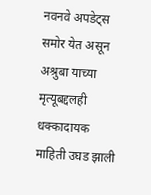नवनवे अपडेट्स समोर येत असून अश्रुबा याच्या मृत्यूबद्दलही धक्कादायक माहिती उघड झाली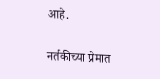आहे.

नर्तकीच्या प्रेमात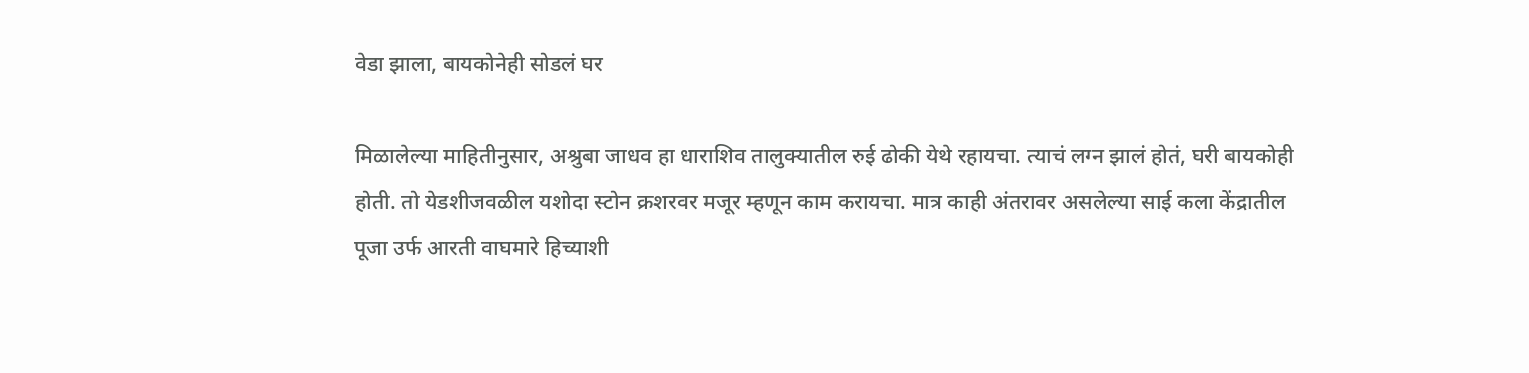वेडा झाला, बायकोनेही सोडलं घर

मिळालेल्या माहितीनुसार, अश्रुबा जाधव हा धाराशिव तालुक्यातील रुई ढोकी येथे रहायचा. त्याचं लग्न झालं होतं, घरी बायकोही होती. तो येडशीजवळील यशोदा स्टोन क्रशरवर मजूर म्हणून काम करायचा. मात्र काही अंतरावर असलेल्या साई कला केंद्रातील पूजा उर्फ आरती वाघमारे हिच्याशी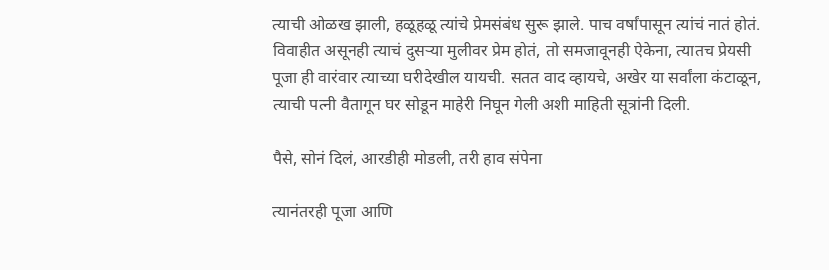त्याची ओळख झाली, हळूहळू त्यांचे प्रेमसंबंध सुरू झाले. पाच वर्षांपासून त्यांचं नातं होतं.  विवाहीत असूनही त्याचं दुसऱ्या मुलीवर प्रेम होतं, तो समजावूनही ऐकेना, त्यातच प्रेयसी पूजा ही वारंवार त्याच्या घरीदेखील यायची. सतत वाद व्हायचे, अखेर या सर्वांला कंटाळून, त्याची पत्नी वैतागून घर सोडून माहेरी निघून गेली अशी माहिती सूत्रांनी दिली.

पैसे, सोनं दिलं, आरडीही मोडली, तरी हाव संपेना

त्यानंतरही पूजा आणि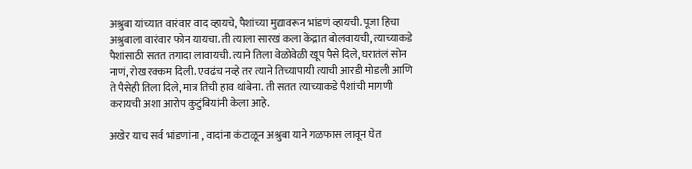अश्रुबा यांच्यात वारंवार वाद व्हायचे, पैशांच्या मुद्यावरून भांडणं व्हायची. पूजा हिचा अश्रुबाला वारंवार फोन यायचा. ती त्याला सारखं कला केंद्रात बोलवायची, त्याच्याकडे पैशांसाठी सतत तगादा लावायची. त्याने तिला वेळोवेळी खूप पैसे दिले, घरातंलं सोन नाणं, रोख रक्कम दिली. एवढंच नव्हे तर त्याने तिच्यापायी त्याची आरडी मोडली आणि ते पैसेही तिला दिले, मात्र तिची हाव थांबेना. ती सतत त्याच्याकडे पैशांची मागणी करायची अशा आरोप कुटुंबियांनी केला आहे.

अखेर याच सर्व भांडणांना , वादांना कंटाळून अश्रुबा याने गळफास लावून घेत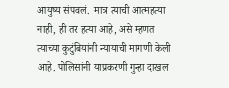आयुष्य संपवलं.  मात्र त्याची आत्महत्या नाही, ही तर हत्या आहे, असे म्हणत त्याच्या कुटुंबियांनी न्यायाची मागणी केली आहे. पोलिसांनी याप्रकरणी गुन्हा दाखल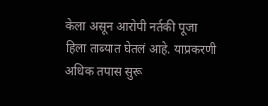केला असून आरोपी नर्तकी पूजा हिला ताब्यात घेतलं आहे. याप्रकरणी अधिक तपास सुरू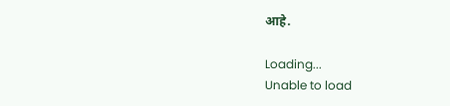आहे.

Loading...
Unable to load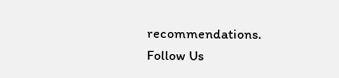recommendations.
Follow Us